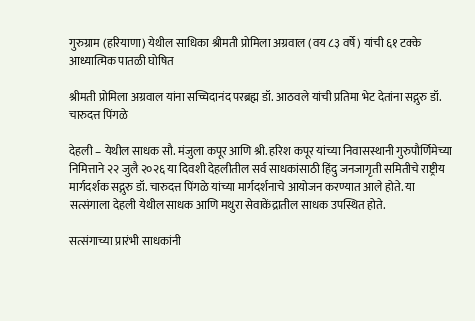गुरुग्राम (हरियाणा) येथील साधिका श्रीमती प्रोमिला अग्रवाल (वय ८३ वर्षे) यांची ६१ टक्के आध्यात्मिक पातळी घोषित

श्रीमती प्रोमिला अग्रवाल यांना सच्चिदानंद परब्रह्म डॉ. आठवले यांची प्रतिमा भेट देतांना सद्गुरु डॉ. चारुदत्त पिंगळे

देहली – येथील साधक सौ. मंजुला कपूर आणि श्री. हरिश कपूर यांच्या निवासस्थानी गुरुपौर्णिमेच्या निमित्ताने २२ जुलै २०२६ या दिवशी देहलीतील सर्व साधकांसाठी हिंदु जनजागृती समितीचे राष्ट्रीय मार्गदर्शक सद्गुरु डॉ. चारुदत्त पिंगळे यांच्या मार्गदर्शनाचे आयोजन करण्यात आले होते. या सत्संगाला देहली येथील साधक आणि मथुरा सेवाकेंद्रातील साधक उपस्थित होते.

सत्संगाच्या प्रारंभी साधकांनी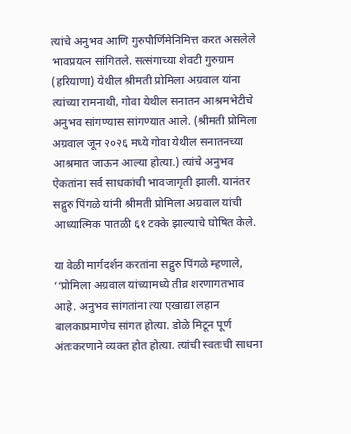त्यांचे अनुभव आणि गुरुपौर्णिमेनिमित्त करत असलेले भावप्रयत्न सांगितले. सत्संगाच्या शेवटी गुरुग्राम (हरियाणा) येथील श्रीमती प्रोमिला अग्रवाल यांना त्यांच्या रामनाथी, गोवा येथील सनातन आश्रमभेटीचे अनुभव सांगण्यास सांगण्यात आले. (श्रीमती प्रोमिला अग्रवाल जून २०२६ मध्ये गोवा येथील सनातनच्या आश्रमात जाऊन आल्या होत्या.) त्यांचे अनुभव ऐकतांना सर्व साधकांची भावजागृती झाली. यानंतर सद्गुरु पिंगळे यांनी श्रीमती प्रोमिला अग्रवाल यांची आध्यात्मिक पातळी ६१ टक्के झाल्याचे घोषित केले.

या वेळी मार्गदर्शन करतांना सद्गुरु पिंगळे म्हणाले, ‘‘प्रोमिला अग्रवाल यांच्यामध्ये तीव्र शरणागतभाव आहे. अनुभव सांगतांना त्या एखाद्या लहान बालकाप्रमाणेच सांगत होत्या. डोळे मिटून पूर्ण अंतःकरणाने व्यक्त होत होत्या. त्यांची स्वतःची साधना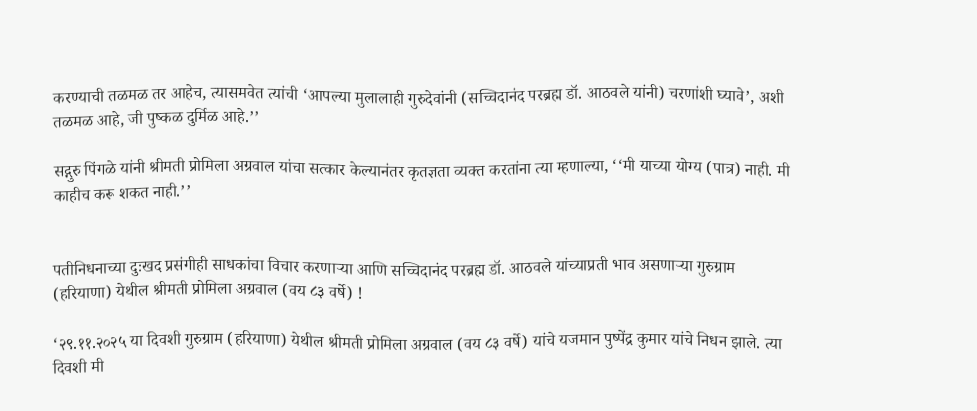करण्याची तळमळ तर आहेच, त्यासमवेत त्यांची ‘आपल्या मुलालाही गुरुदेवांनी (सच्चिदानंद परब्रह्म डॉ. आठवले यांनी) चरणांशी घ्यावे’, अशी तळमळ आहे, जी पुष्कळ दुर्मिळ आहे.’’

सद्गुरु पिंगळे यांनी श्रीमती प्रोमिला अग्रवाल यांचा सत्कार केल्यानंतर कृतज्ञता व्यक्त करतांना त्या म्हणाल्या, ‘‘मी याच्या योग्य (पात्र) नाही. मी काहीच करू शकत नाही.’’


पतीनिधनाच्या दुःखद प्रसंगीही साधकांचा विचार करणार्‍या आणि सच्चिदानंद परब्रह्म डॉ. आठवले यांच्याप्रती भाव असणार्‍या गुरुग्राम (हरियाणा) येथील श्रीमती प्रोमिला अग्रवाल (वय ८३ वर्षे) !

‘२९.११.२०२५ या दिवशी गुरुग्राम (हरियाणा) येथील श्रीमती प्रोमिला अग्रवाल (वय ८३ वर्षे) यांचे यजमान पुष्पेंद्र कुमार यांचे निधन झाले. त्या दिवशी मी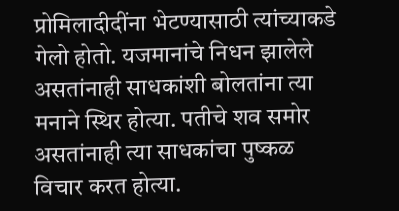प्रोमिलादीदींना भेटण्यासाठी त्यांच्याकडे गेलो होतो. यजमानांचे निधन झालेले असतांनाही साधकांशी बोलतांना त्या मनाने स्थिर होत्या. पतीचे शव समोर असतांनाही त्या साधकांचा पुष्कळ विचार करत होत्या.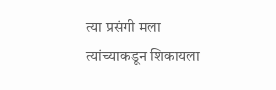त्या प्रसंगी मला त्यांच्याकडून शिकायला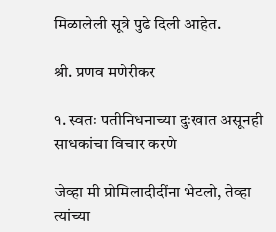मिळालेली सूत्रे पुढे दिली आहेत.

श्री. प्रणव मणेरीकर

१. स्वतः पतीनिधनाच्या दुःखात असूनही साधकांचा विचार करणे

जेव्हा मी प्रोमिलादीदींना भेटलो, तेव्हा त्यांच्या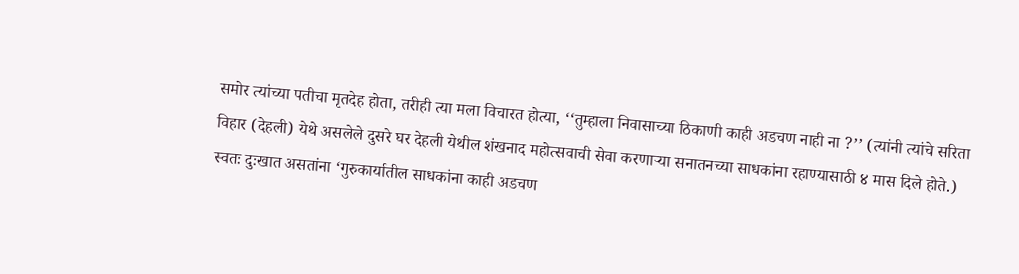समोर त्यांच्या पतीचा मृतदेह होता, तरीही त्या मला विचारत होत्या, ‘‘तुम्हाला निवासाच्या ठिकाणी काही अडचण नाही ना ?’’ (त्यांनी त्यांचे सरिता विहार (देहली) येथे असलेले दुसरे घर देहली येथील शंखनाद महोत्सवाची सेवा करणार्‍या सनातनच्या साधकांना रहाण्यासाठी ४ मास दिले होते.) स्वतः दुःखात असतांना ‘गुरुकार्यातील साधकांना काही अडचण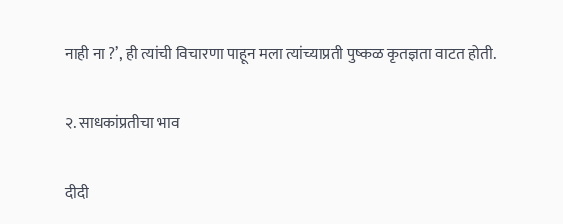नाही ना ?’, ही त्यांची विचारणा पाहून मला त्यांच्याप्रती पुष्कळ कृतज्ञता वाटत होती.

२. साधकांप्रतीचा भाव

दीदी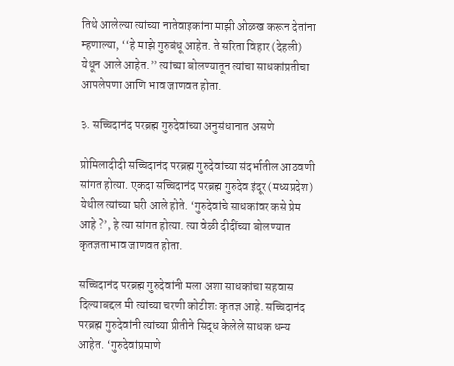तिथे आलेल्या त्यांच्या नातेवाइकांना माझी ओळख करून देतांना म्हणाल्या, ‘‘हे माझे गुरुबंधू आहेत. ते सरिता विहार (देहली) येथून आले आहेत.’’ त्यांच्या बोलण्यातून त्यांचा साधकांप्रतीचा आपलेपणा आणि भाव जाणवत होता.

३. सच्चिदानंद परब्रह्म गुरुदेवांच्या अनुसंधानात असणे

प्रोमिलादीदी सच्चिदानंद परब्रह्म गुरुदेवांच्या संदर्भातील आठवणी सांगत होत्या. एकदा सच्चिदानंद परब्रह्म गुरुदेव इंदूर (मध्यप्रदेश) येथील त्यांच्या घरी आले होते. ‘गुरुदेवांचे साधकांवर कसे प्रेम आहे ?’, हे त्या सांगत होत्या. त्या वेळी दीदींच्या बोलण्यात कृतज्ञताभाव जाणवत होता.

सच्चिदानंद परब्रह्म गुरुदेवांनी मला अशा साधकांचा सहवास दिल्याबद्दल मी त्यांच्या चरणी कोटीशः कृतज्ञ आहे. सच्चिदानंद परब्रह्म गुरुदेवांनी त्यांच्या प्रीतीने सिद्ध केलेले साधक धन्य आहेत. ‘गुरुदेवांप्रमाणे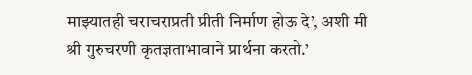माझ्यातही चराचराप्रती प्रीती निर्माण होऊ दे’, अशी मी श्री गुरुचरणी कृतज्ञताभावाने प्रार्थना करतो.’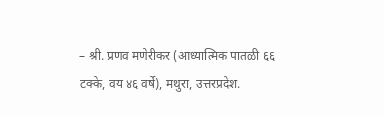– श्री. प्रणव मणेरीकर (आध्यात्मिक पातळी ६६ टक्के, वय ४६ वर्षे), मथुरा, उत्तरप्रदेश.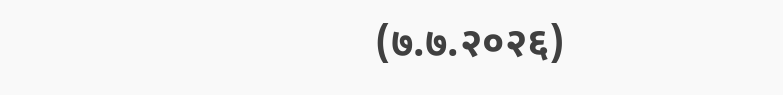(७.७.२०२६)